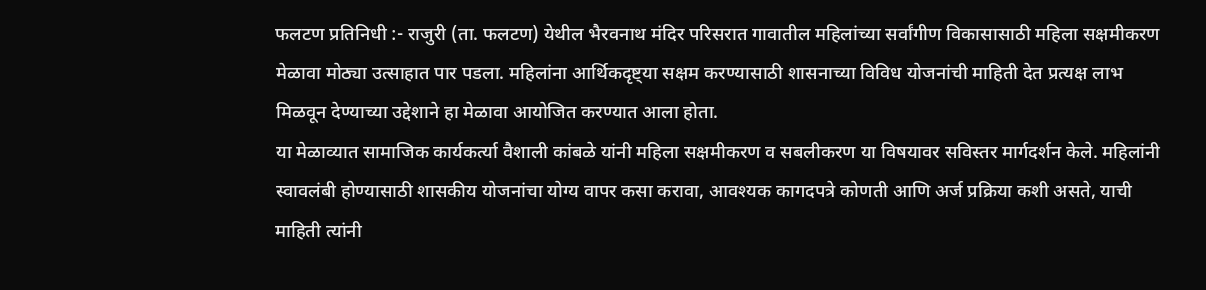फलटण प्रतिनिधी :- राजुरी (ता. फलटण) येथील भैरवनाथ मंदिर परिसरात गावातील महिलांच्या सर्वांगीण विकासासाठी महिला सक्षमीकरण मेळावा मोठ्या उत्साहात पार पडला. महिलांना आर्थिकदृष्ट्या सक्षम करण्यासाठी शासनाच्या विविध योजनांची माहिती देत प्रत्यक्ष लाभ मिळवून देण्याच्या उद्देशाने हा मेळावा आयोजित करण्यात आला होता.
या मेळाव्यात सामाजिक कार्यकर्त्या वैशाली कांबळे यांनी महिला सक्षमीकरण व सबलीकरण या विषयावर सविस्तर मार्गदर्शन केले. महिलांनी स्वावलंबी होण्यासाठी शासकीय योजनांचा योग्य वापर कसा करावा, आवश्यक कागदपत्रे कोणती आणि अर्ज प्रक्रिया कशी असते, याची माहिती त्यांनी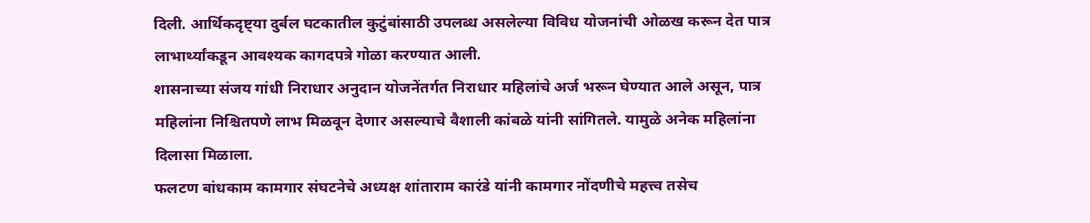दिली. आर्थिकदृष्ट्या दुर्बल घटकातील कुटुंबांसाठी उपलब्ध असलेल्या विविध योजनांची ओळख करून देत पात्र लाभार्थ्यांकडून आवश्यक कागदपत्रे गोळा करण्यात आली.
शासनाच्या संजय गांधी निराधार अनुदान योजनेंतर्गत निराधार महिलांचे अर्ज भरून घेण्यात आले असून, पात्र महिलांना निश्चितपणे लाभ मिळवून देणार असल्याचे वैशाली कांबळे यांनी सांगितले. यामुळे अनेक महिलांना दिलासा मिळाला.
फलटण बांधकाम कामगार संघटनेचे अध्यक्ष शांताराम कारंडे यांनी कामगार नोंदणीचे महत्त्व तसेच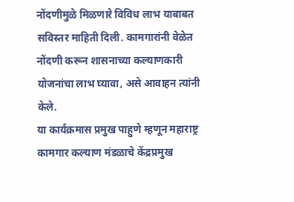नोंदणीमुळे मिळणारे विविध लाभ याबाबत सविस्तर माहिती दिली. कामगारांनी वेळेत नोंदणी करून शासनाच्या कल्याणकारी योजनांचा लाभ घ्यावा, असे आवाहन त्यांनी केले.
या कार्यक्रमास प्रमुख पाहुणे म्हणून महाराष्ट्र कामगार कल्याण मंडळाचे केंद्रप्रमुख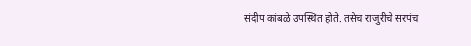संदीप कांबळे उपस्थित होते. तसेच राजुरीचे सरपंच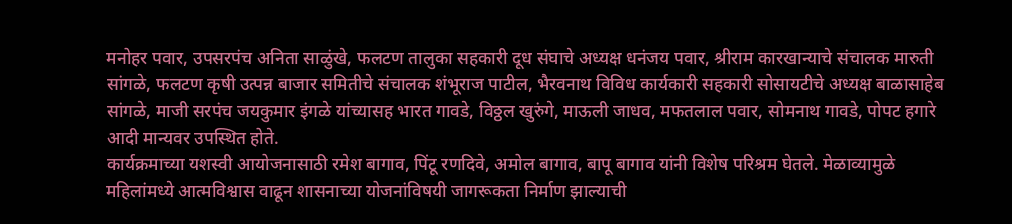मनोहर पवार, उपसरपंच अनिता साळुंखे, फलटण तालुका सहकारी दूध संघाचे अध्यक्ष धनंजय पवार, श्रीराम कारखान्याचे संचालक मारुती सांगळे, फलटण कृषी उत्पन्न बाजार समितीचे संचालक शंभूराज पाटील, भैरवनाथ विविध कार्यकारी सहकारी सोसायटीचे अध्यक्ष बाळासाहेब सांगळे, माजी सरपंच जयकुमार इंगळे यांच्यासह भारत गावडे, विठ्ठल खुरुंगे, माऊली जाधव, मफतलाल पवार, सोमनाथ गावडे, पोपट हगारे आदी मान्यवर उपस्थित होते.
कार्यक्रमाच्या यशस्वी आयोजनासाठी रमेश बागाव, पिंटू रणदिवे, अमोल बागाव, बापू बागाव यांनी विशेष परिश्रम घेतले. मेळाव्यामुळे महिलांमध्ये आत्मविश्वास वाढून शासनाच्या योजनांविषयी जागरूकता निर्माण झाल्याची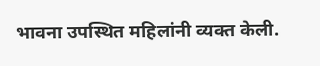भावना उपस्थित महिलांनी व्यक्त केली.